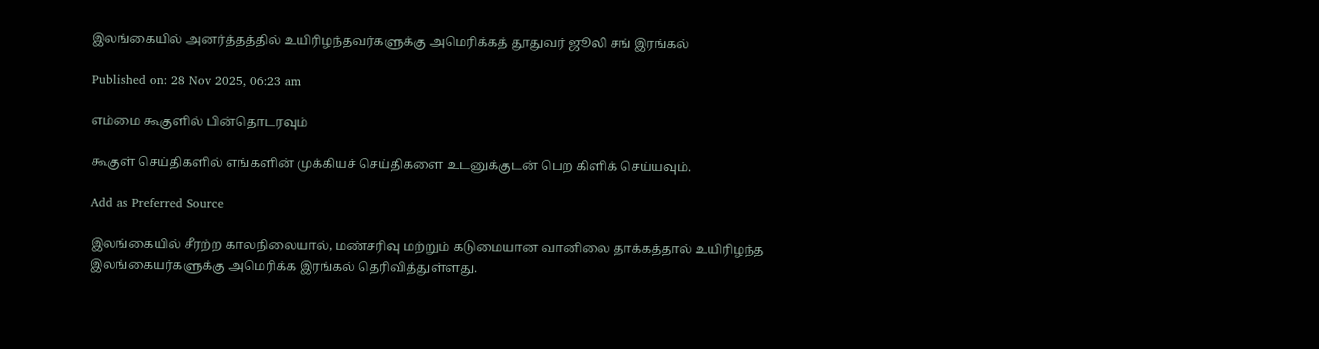இலங்கையில் அனர்த்தத்தில் உயிரிழந்தவர்களுக்கு அமெரிக்கத் தூதுவர் ஜூலி சங் இரங்கல்

Published on: 28 Nov 2025, 06:23 am

எம்மை கூகுளில் பின்தொடரவும்

கூகுள் செய்திகளில் எங்களின் முக்கியச் செய்திகளை உடனுக்குடன் பெற கிளிக் செய்யவும்.

Add as Preferred Source

இலங்கையில் சீரற்ற காலநிலையால், மண்சரிவு மற்றும் கடுமையான வானிலை தாக்கத்தால் உயிரிழந்த இலங்கையர்களுக்கு அமெரிக்க இரங்கல் தெரிவித்துள்ளது.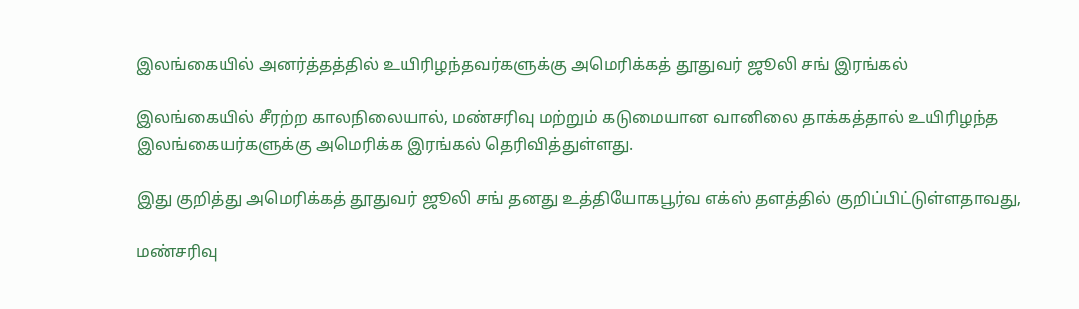இலங்கையில் அனர்த்தத்தில் உயிரிழந்தவர்களுக்கு அமெரிக்கத் தூதுவர் ஜூலி சங் இரங்கல்

இலங்கையில் சீரற்ற காலநிலையால், மண்சரிவு மற்றும் கடுமையான வானிலை தாக்கத்தால் உயிரிழந்த இலங்கையர்களுக்கு அமெரிக்க இரங்கல் தெரிவித்துள்ளது.

இது குறித்து அமெரிக்கத் தூதுவர் ஜூலி சங் தனது உத்தியோகபூர்வ எக்ஸ் தளத்தில் குறிப்பிட்டுள்ளதாவது,

மண்சரிவு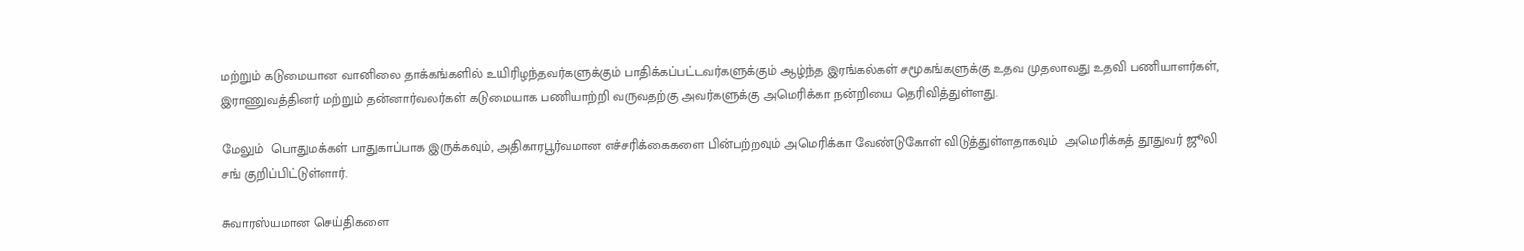மற்றும் கடுமையான வானிலை தாக்கங்களில் உயிரிழந்தவர்களுக்கும் பாதிக்கப்பட்டவர்களுக்கும் ஆழ்ந்த இரங்கல்கள் சமூகங்களுக்கு உதவ முதலாவது உதவி பணியாளர்கள், இராணுவத்தினர் மற்றும் தன்னார்வலர்கள் கடுமையாக பணியாற்றி வருவதற்கு அவர்களுக்கு அமெரிக்கா நன்றியை தெரிவித்துள்ளது.

மேலும்  பொதுமக்கள் பாதுகாப்பாக இருக்கவும், அதிகாரபூர்வமான எச்சரிக்கைகளை பின்பற்றவும் அமெரிக்கா வேண்டுகோள் விடுத்துள்ளதாகவும்  அமெரிக்கத் தூதுவர் ஜூலி சங் குறிப்பிட்டுள்ளார்.

சுவாரஸ்யமான செய்திகளை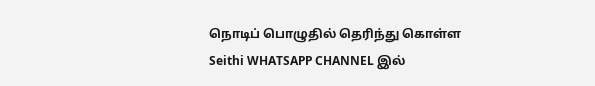நொடிப் பொழுதில் தெரிந்து கொள்ள Seithi WHATSAPP CHANNEL இல்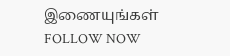இணையுங்கள் FOLLOW NOW